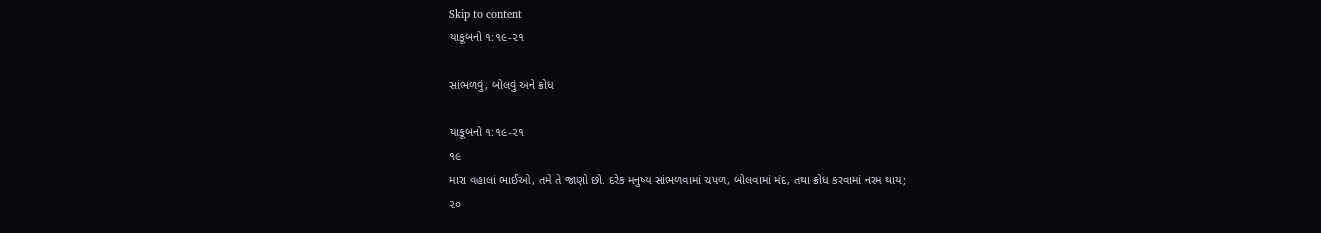Skip to content
યાકૂબનો ૧:૧૯-૨૧

સાંભળવું, બોલવું અને ક્રોધ

યાકૂબનો ૧:૧૯-૨૧
૧૯
મારા વહાલાં ભાઈઓ, તમે તે જાણો છો. દરેક મનુષ્ય સાંભળવામાં ચપળ, બોલવામાં મંદ, તથા ક્રોધ કરવામાં નરમ થાય;
૨૦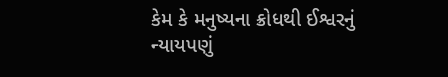કેમ કે મનુષ્યના ક્રોધથી ઈશ્વરનું ન્યાયપણું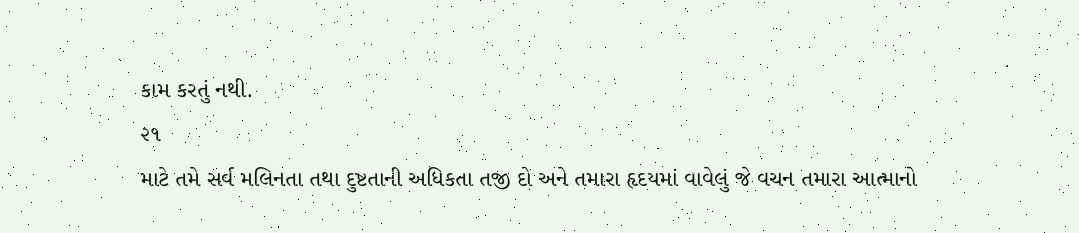કામ કરતું નથી.
૨૧
માટે તમે સર્વ મલિનતા તથા દુષ્ટતાની અધિકતા તજી દો અને તમારા હૃદયમાં વાવેલું જે વચન તમારા આત્માનો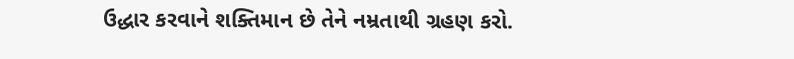ઉદ્ધાર કરવાને શક્તિમાન છે તેને નમ્રતાથી ગ્રહણ કરો.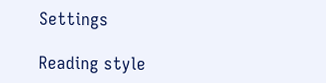Settings

Reading style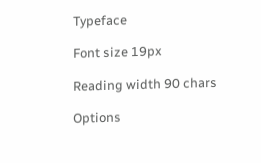Typeface

Font size 19px

Reading width 90 chars

Options